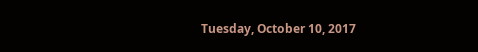Tuesday, October 10, 2017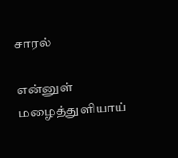சாரல்

என்னுள் மழைத்துளியாய்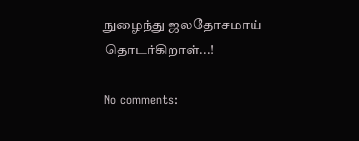நுழைந்து ஜலதோசமாய் தொடர்கிறாள்...!

No comments: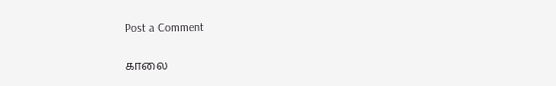Post a Comment

காலை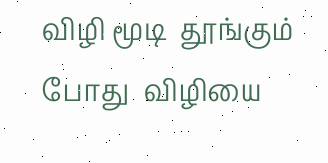விழி மூடி  தூங்கும் போது  விழியை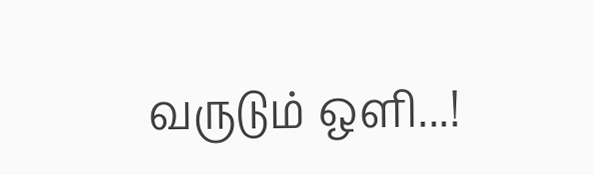வருடும் ஒளி...!